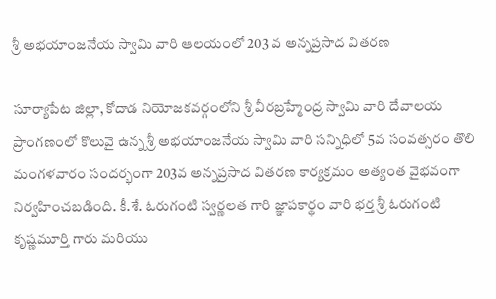శ్రీ అభయాంజనేయ స్వామి వారి ఆలయంలో 203 వ అన్నప్రసాద వితరణ

సూర్యాపేట జిల్లా, కోదాడ నియోజకవర్గంలోని శ్రీ వీరబ్రహ్మేంద్ర స్వామి వారి దేవాలయ ప్రాంగణంలో కొలువై ఉన్న శ్రీ అభయాంజనేయ స్వామి వారి సన్నిధిలో 5వ సంవత్సరం తొలి మంగళవారం సందర్భంగా 203వ అన్నప్రసాద వితరణ కార్యక్రమం అత్యంత వైభవంగా నిర్వహించబడింది. కీ.శే. ఓరుగంటి స్వర్ణలత గారి జ్ఞాపకార్థం వారి భర్త శ్రీ ఓరుగంటి కృష్ణమూర్తి గారు మరియు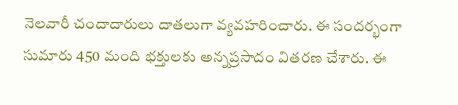నెలవారీ చందాదారులు దాతలుగా వ్యవహరించారు. ఈ సందర్భంగా సుమారు 450 మంది భక్తులకు అన్నప్రసాదం వితరణ చేశారు. ఈ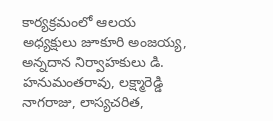కార్యక్రమంలో ఆలయ అధ్యక్షులు జూకూరి అంజయ్య, అన్నదాన నిర్వాహకులు డి. హనుమంతరావు, లక్ష్మారెడ్డి నాగరాజు, లాస్యచరిత,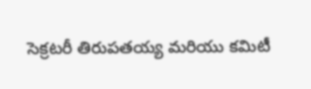సెక్రటరీ తిరుపతయ్య మరియు కమిటీ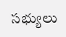సభ్యులు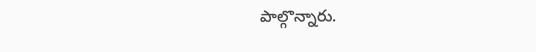పాల్గొన్నారు.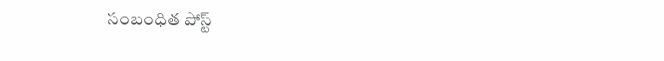సంబంధిత పోస్ట్